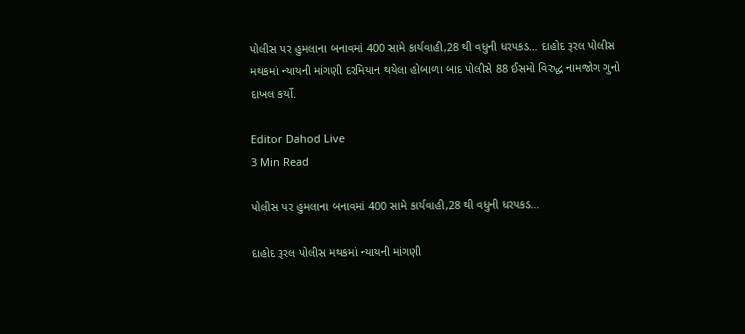પોલીસ પર હુમલાના બનાવમાં 400 સામે કાર્યવાહી,28 થી વધુની ધરપકડ… દાહોદ રૂરલ પોલીસ મથકમાં ન્યાયની માંગણી દરમિયાન થયેલા હોબાળા બાદ પોલીસે 88 ઈસમો વિરુદ્ધ નામજોગ ગુનો દાખલ કર્યો.

Editor Dahod Live
3 Min Read

પોલીસ પર હુમલાના બનાવમાં 400 સામે કાર્યવાહી,28 થી વધુની ધરપકડ…

દાહોદ રૂરલ પોલીસ મથકમાં ન્યાયની માંગણી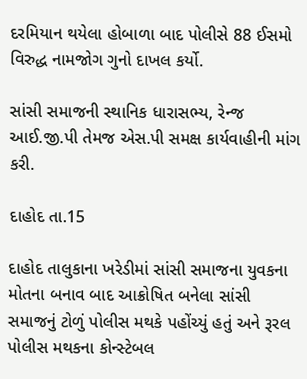દરમિયાન થયેલા હોબાળા બાદ પોલીસે 88 ઈસમો વિરુદ્ધ નામજોગ ગુનો દાખલ કર્યો.

સાંસી સમાજની સ્થાનિક ધારાસભ્ય, રેન્જ આઈ.જી.પી તેમજ એસ.પી સમક્ષ કાર્યવાહીની માંગ કરી.

દાહોદ તા.15

દાહોદ તાલુકાના ખરેડીમાં સાંસી સમાજના યુવકના મોતના બનાવ બાદ આક્રોષિત બનેલા સાંસી સમાજનું ટોળું પોલીસ મથકે પહોંચ્યું હતું અને રૂરલ પોલીસ મથકના કોન્સ્ટેબલ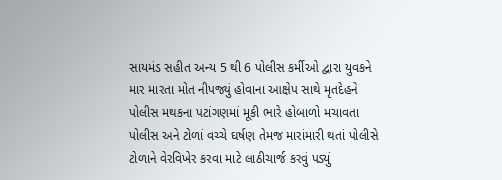સાયમંડ સહીત અન્ય 5 થી 6 પોલીસ કર્મીઓ દ્વારા યુવકને માર મારતા મોત નીપજ્યું હોવાના આક્ષેપ સાથે મૃતદેહને પોલીસ મથકના પટાંગણમાં મૂકી ભારે હોબાળો મચાવતા પોલીસ અને ટોળાં વચ્ચે ઘર્ષણ તેમજ મારાંમારી થતાં પોલીસે ટોળાને વેરવિખેર કરવા માટે લાઠીચાર્જ કરવું પડ્યું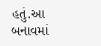હતું.આ બનાવમાં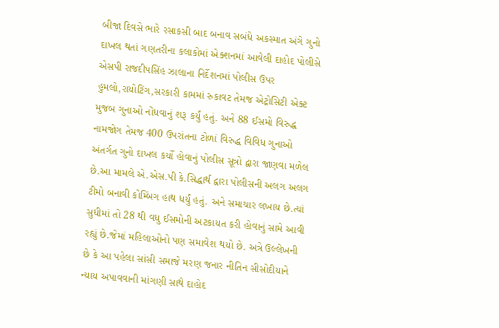બીજા દિવસે ભારે રસાકસી બાદ બનાવ સબંધે અકસ્માત અંગે ગુનો દાખલ થતાં ગણતરીના કલાકોમાં એક્શનમાં આવેલી દાહોદ પોલીસે એસપી રાજદીપસિંહ ઝાલાના નિર્દેશનમાં પોલીસ ઉપર હુમલો,રાયોટિંગ,સરકારી કામમાં રુકાવટ તેમજ એટ્રોસિટી એક્ટ મુજબ ગુનાઓ નોંધવાનું શરૂ કર્યું હતું. અને 88 ઈસમો વિરુદ્ધ નામજોગ તેમજ 400 ઉપરાંતના ટોળાં વિરુદ્ધ વિવિધ ગુનાઓ અંતર્ગત ગુનો દાખલ કર્યો હોવાનું પોલીસ સૂત્રો દ્વારા જાણવા મળેલ છે.આ મામલે એ.એસ.પી કે.સિદ્ધાર્થ દ્વારા પોલીસની અલગ અલગ ટીમો બનાવી કોમ્બિંગ હાથ ધર્યું હતું. અને સમાચાર લખાય છે.ત્યાં સુધીમાં તો 28 થી વધુ ઈસમોની અટકાયત કરી હોવાનું સામે આવી રહ્યું છે.જેમાં મહિલાઓનો પણ સમાવેશ થયો છે. અત્રે ઉલ્લેખની છે કે આ પહેલા સાંસી સમાજે મરણ જનાર નીતિન સીસોદીયાને ન્યાય અપાવવાની માંગણી સાથે દાહોદ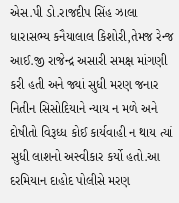એસ.પી ડો.રાજદીપ સિંહ ઝાલા ધારાસભ્ય કનૈયાલાલ કિશોરી,તેમજ રેન્જ આઈ.જી રાજેન્દ્ર અસારી સમક્ષ માંગણી કરી હતી અને જ્યાં સુધી મરણ જનાર નિતીન સિસોદિયાને ન્યાય ન મળે અને દોષીતો વિરૂધ્ધ કોઈ કાર્યવાહી ન થાય ત્યાં સુધી લાશનો અસ્વીકાર કર્યો હતો.આ દરમિયાન દાહોદ પોલીસે મરણ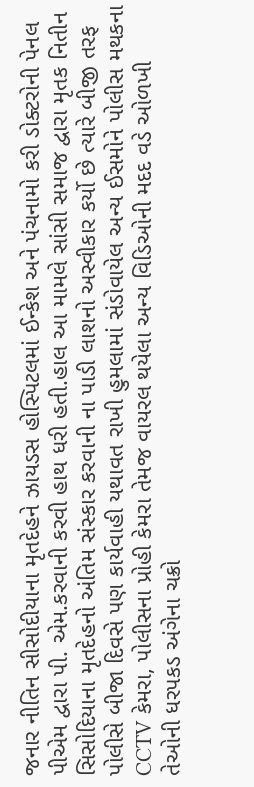જનાર નીતિન સીસોદીયાના મૃતદેહને ઝાયડસ હોસ્પિટલમાં ઈન્કેશ અને પંચનામો કરી ડોક્ટરોની પેનલ પીએમ દ્વારા પી. એમ.કરવાની કરવી હાથ ધરી હતી.હાલ આ મામલે સાંસી સમાજ દ્વારા મૃતક નિતીન સિસોદિયાના મૃતદેહનો અંતિમ સંસ્કાર કરવાની ના પાડી લાશનો અસ્વીકાર કર્યો છે ત્યારે બીજી તરફ પોલીસે બીજા દિવસે પણ કાર્યવાહી યથાવત રાખી હુમલામાં સંડોવાયેલ અન્ય ઈસમોને પોલીસ મથકના CCTV કેમરા, પોલીસના પ્રોહી કેમરા તેમજ વાયરલ થયેલા અન્ય વિડિઓની મદદ વડે ઓળખી તેઓની ધરપકડ અંગેના ચક્રો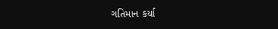ગતિમાન કર્યા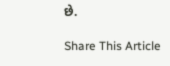છે.

Share This Article